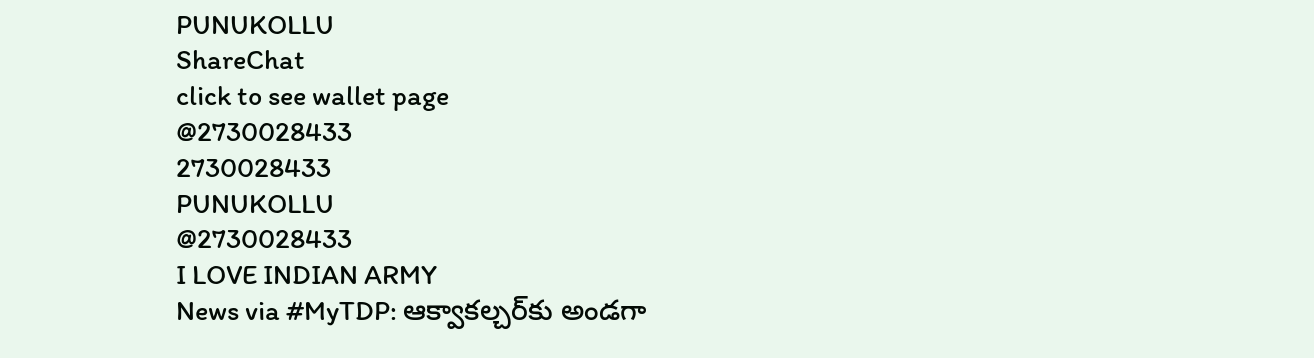PUNUKOLLU
ShareChat
click to see wallet page
@2730028433
2730028433
PUNUKOLLU
@2730028433
I LOVE INDIAN ARMY
News via #MyTDP: ఆక్వాకల్చర్‌కు అండగా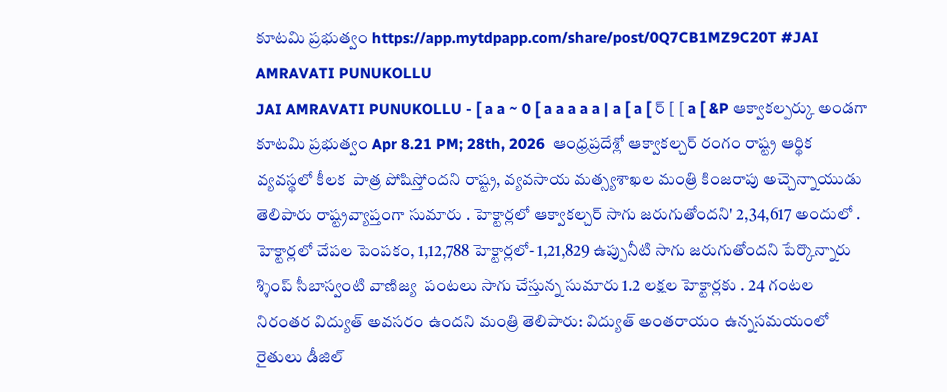కూటమి ప్రభుత్వం https://app.mytdpapp.com/share/post/0Q7CB1MZ9C20T #JAI AMRAVATI PUNUKOLLU
JAI AMRAVATI PUNUKOLLU - [ a a ~ 0 [ a a a a a | a [ a [ ర్ [ [ a [ &P ఆక్వాకల్పర్కు అండగా కూటమి ప్రభుత్వం Apr 8.21 PM; 28th, 2026  ఆంధ్రప్రదేశ్లో ఆక్వాకల్చర్ రంగం రాష్ట్ర ఆర్థిక వ్యవస్థలో కీలక  పాత్ర పోషిస్తోందని రాష్ట్ర, వ్యవసాయ మత్స్యశాఖల మంత్రి కింజరాపు అచ్చెన్నాయుడు తెలిపారు రాష్ట్రవ్యాప్తంగా సుమారు . హెక్టార్లలో ఆక్వాకల్చర్ సాగు జరుగుతోందని' 2,34,617 అందులో . హెక్టార్లలో చేపల పెంపకం, 1,12,788 హెక్టార్లలో- 1,21,829 ఉప్పునీటి సాగు జరుగుతోందని పేర్కొన్నారు శ్శింప్ సీబాస్వంటి వాణిజ్య  పంటలు సాగు చేస్తున్న సుమారు 1.2 లక్షల హెక్టార్లకు . 24 గంటల నిరంతర విద్యుత్ అవసరం ఉందని మంత్రి తెలిపారు: విద్యుత్ అంతరాయం ఉన్నసమయంలో రైతులు డీజిల్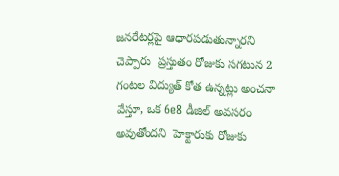జనరేటర్లపై ఆధారపడుతున్నారని చెప్పారు  ప్రస్తుతం రోజుకు సగటున 2 గంటల విద్యుత్ కోత ఉన్నట్లు అంచనా వేస్తూ, ఒక 6e8 డీజిల్ అవసరం అవుతోందని  హెక్టారుకు రోజుకు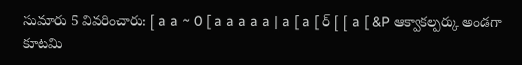సుమారు 5 వివరించారు: [ a a ~ 0 [ a a a a a | a [ a [ ర్ [ [ a [ &P ఆక్వాకల్పర్కు అండగా కూటమి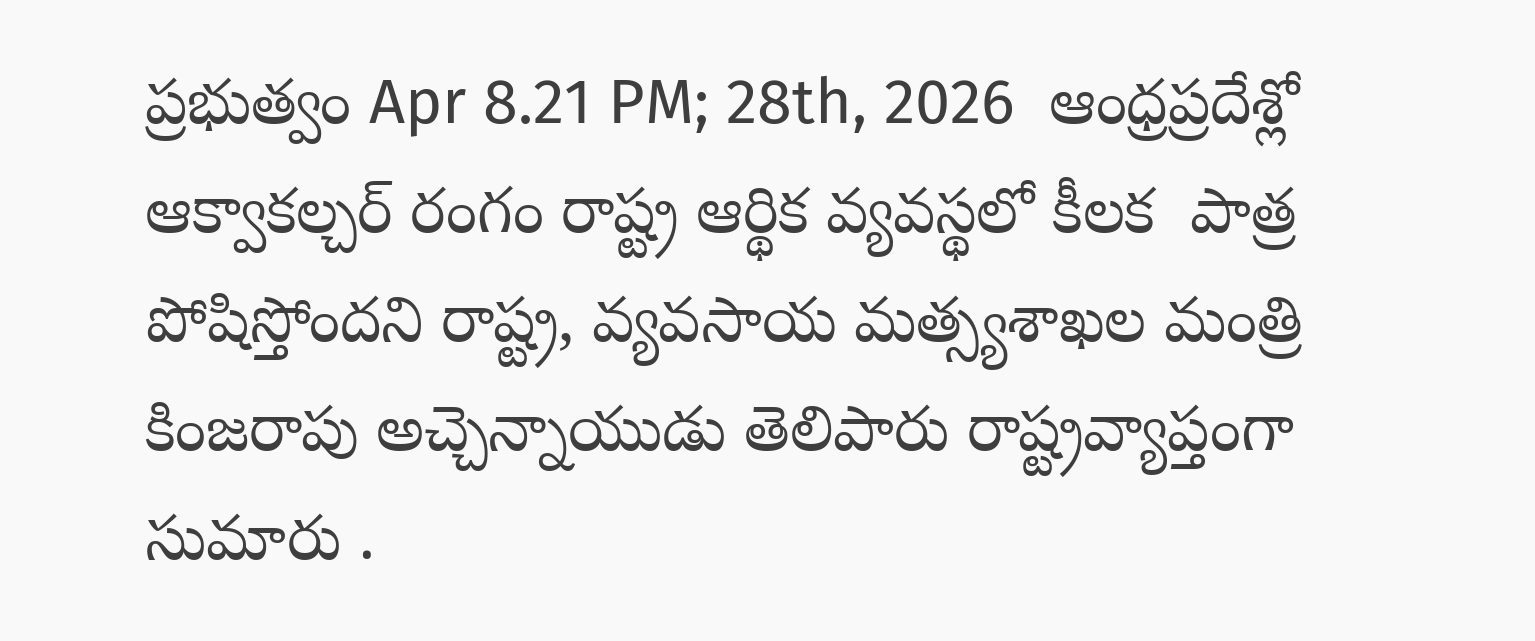ప్రభుత్వం Apr 8.21 PM; 28th, 2026  ఆంధ్రప్రదేశ్లో ఆక్వాకల్చర్ రంగం రాష్ట్ర ఆర్థిక వ్యవస్థలో కీలక  పాత్ర పోషిస్తోందని రాష్ట్ర, వ్యవసాయ మత్స్యశాఖల మంత్రి కింజరాపు అచ్చెన్నాయుడు తెలిపారు రాష్ట్రవ్యాప్తంగా సుమారు .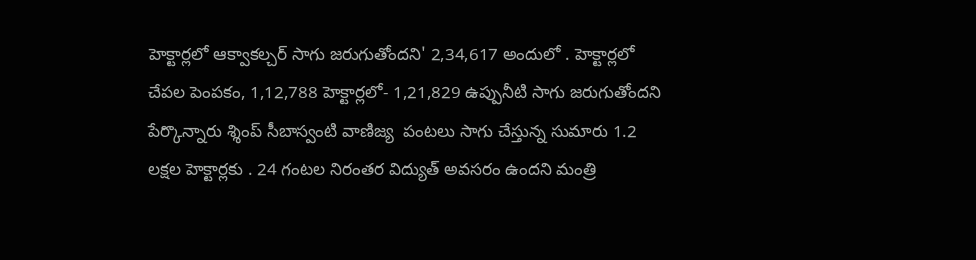హెక్టార్లలో ఆక్వాకల్చర్ సాగు జరుగుతోందని' 2,34,617 అందులో . హెక్టార్లలో చేపల పెంపకం, 1,12,788 హెక్టార్లలో- 1,21,829 ఉప్పునీటి సాగు జరుగుతోందని పేర్కొన్నారు శ్శింప్ సీబాస్వంటి వాణిజ్య  పంటలు సాగు చేస్తున్న సుమారు 1.2 లక్షల హెక్టార్లకు . 24 గంటల నిరంతర విద్యుత్ అవసరం ఉందని మంత్రి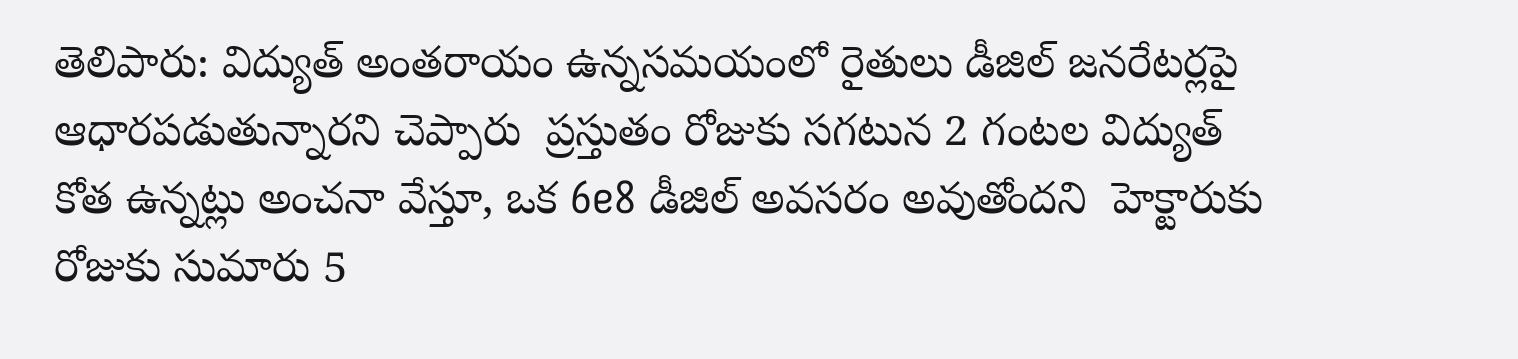తెలిపారు: విద్యుత్ అంతరాయం ఉన్నసమయంలో రైతులు డీజిల్ జనరేటర్లపై ఆధారపడుతున్నారని చెప్పారు  ప్రస్తుతం రోజుకు సగటున 2 గంటల విద్యుత్ కోత ఉన్నట్లు అంచనా వేస్తూ, ఒక 6e8 డీజిల్ అవసరం అవుతోందని  హెక్టారుకు రోజుకు సుమారు 5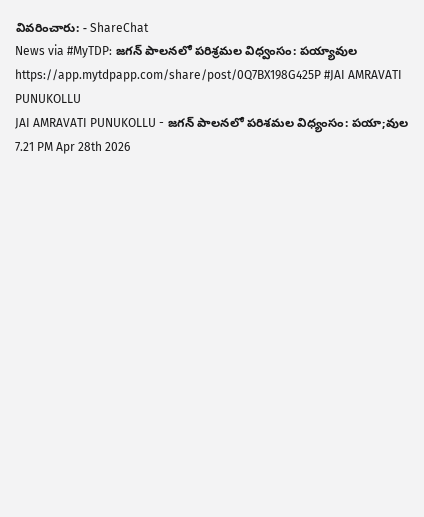వివరించారు: - ShareChat
News via #MyTDP: జగన్ పాలనలో పరిశ్రమల విధ్వంసం: పయ్యావుల https://app.mytdpapp.com/share/post/0Q7BX198G425P #JAI AMRAVATI PUNUKOLLU
JAI AMRAVATI PUNUKOLLU - జగన్ పాలనలో పరిశమల విధ్యంసం: పయా;వుల 7.21 PM Apr 28th 2026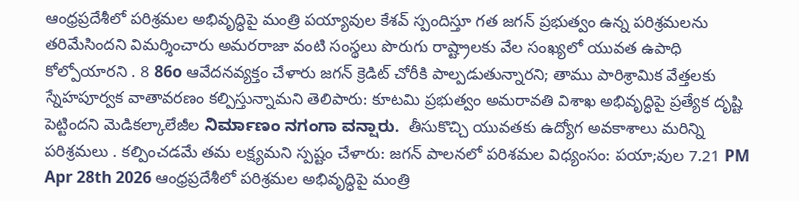ఆంధ్రప్రదేశీలో పరిశ్రమల అభివృద్ధిపై మంత్రి పయ్యావుల కేశవ్ స్పందిస్తూ గత జగన్ ప్రభుత్వం ఉన్న పరిశ్రమలను తరిమేసిందని విమర్శించారు అమరరాజా వంటి సంస్థలు పొరుగు రాష్ట్రాలకు వేల సంఖ్యలో యువత ఉపాధి కోల్పోయారని . 8 86o ఆవేదనవ్యక్తం చేళారు జగన్ క్రెడిట్ చోరీకి పాల్పడుతున్నారని; తాము పారిశ్రామిక వేత్తలకు స్నేహపూర్వక వాతావరణం కల్పిస్తున్నామని తెలిపారు: కూటమి ప్రభుత్వం అమరావతి విశాఖ అభివృద్ధిపై ప్రత్యేక దృష్టి పెట్టిందని మెడికల్కాలేజీల ನಿರ್ಮಾಣಂ ನಗಂಗಾ ವನ್ಷಾರು.  తీసుకొచ్చి యువతకు ఉద్యోగ అవకాశాలు మరిన్ని పరిశ్రమలు . కల్పించడమే తమ లక్ష్యమని స్పష్టం చేళారు: జగన్ పాలనలో పరిశమల విధ్యంసం: పయా;వుల 7.21 PM Apr 28th 2026 ఆంధ్రప్రదేశీలో పరిశ్రమల అభివృద్ధిపై మంత్రి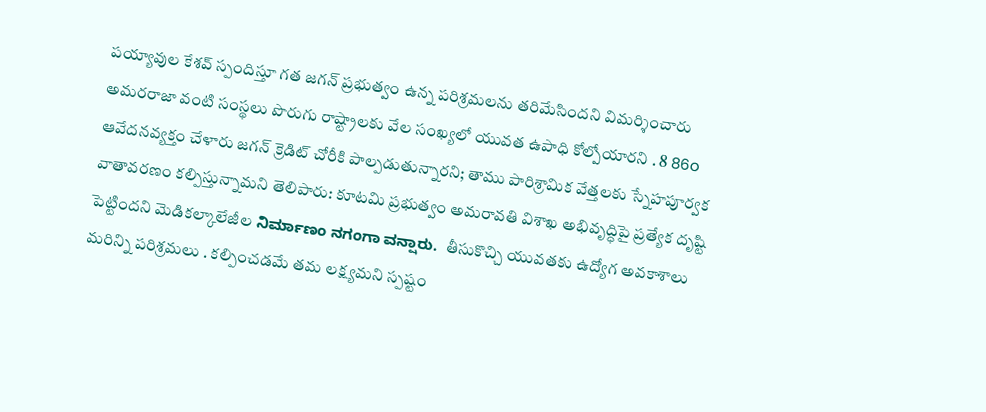పయ్యావుల కేశవ్ స్పందిస్తూ గత జగన్ ప్రభుత్వం ఉన్న పరిశ్రమలను తరిమేసిందని విమర్శించారు అమరరాజా వంటి సంస్థలు పొరుగు రాష్ట్రాలకు వేల సంఖ్యలో యువత ఉపాధి కోల్పోయారని . 8 86o ఆవేదనవ్యక్తం చేళారు జగన్ క్రెడిట్ చోరీకి పాల్పడుతున్నారని; తాము పారిశ్రామిక వేత్తలకు స్నేహపూర్వక వాతావరణం కల్పిస్తున్నామని తెలిపారు: కూటమి ప్రభుత్వం అమరావతి విశాఖ అభివృద్ధిపై ప్రత్యేక దృష్టి పెట్టిందని మెడికల్కాలేజీల ನಿರ್ಮಾಣಂ ನಗಂಗಾ ವನ್ಷಾರು.  తీసుకొచ్చి యువతకు ఉద్యోగ అవకాశాలు మరిన్ని పరిశ్రమలు . కల్పించడమే తమ లక్ష్యమని స్పష్టం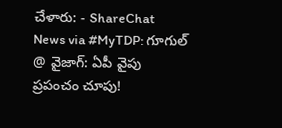చేళారు: - ShareChat
News via #MyTDP: గూగుల్ @ వైజాగ్: ఏపీ వైపు ప్రపంచం చూపు!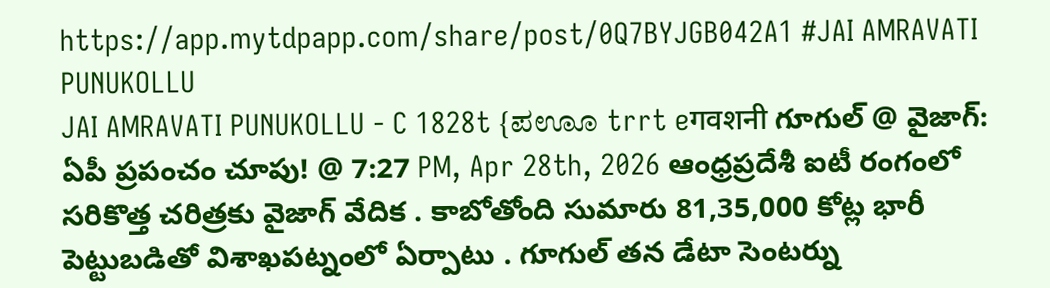https://app.mytdpapp.com/share/post/0Q7BYJGB042A1 #JAI AMRAVATI PUNUKOLLU
JAI AMRAVATI PUNUKOLLU - C 1828t {ಪಊೂ trrt eगवशनी గూగుల్ @ వైజాగ్: ఏపీ ప్రపంచం చూపు! @ 7:27 PM, Apr 28th, 2026 ఆంధ్రప్రదేశీ ఐటీ రంగంలో సరికొత్త చరిత్రకు వైజాగ్ వేదిక . కాబోతోంది సుమారు 81,35,000 కోట్ల భారీ పెట్టుబడితో విశాఖపట్నంలో ఏర్పాటు . గూగుల్ తన డేటా సెంటర్ను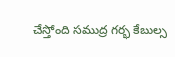చేస్తోంది సముద్ర గర్భ కేబుల్స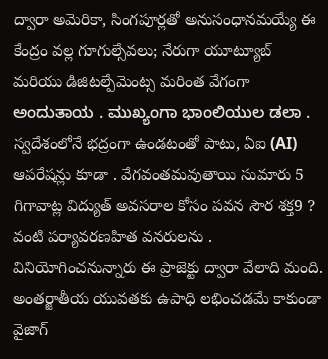ద్వారా అమెరికా, సింగపూర్లతో అనుసంధానమయ్యే ఈ కేంద్రం వల్ల గూగుల్సేవలు; నేరుగా యూట్యూబ్ మరియు డిజిటల్పేమెంట్స మరింత వేగంగా  ಅಂದುತಾಯ . ಮುಖ್ಯಂಗಾ ಭಾಂಲಿಯುಲ ಡಲಾ . స్వదేశంలోనే భద్రంగా ఉండటంతో పాటు, ఏఐ (AI) ఆపరేషన్లు కూడా . వేగవంతమవుతాయి సుమారు 5 గిగావాట్ల విద్యుత్ అవసరాల కోసం పవన సౌర శక్త9 ? వంటి పర్యావరణహిత వనరులను . వినియోగించనున్నారు ఈ ప్రాజెక్టు ద్వారా వేలాది మంది. అంతర్జాతీయ యువతకు ఉపాధి లభించడమే కాకుండా వైజాగ్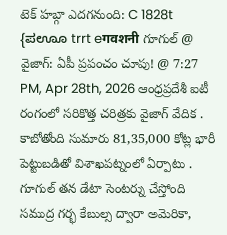టెక్ హబ్గా ఎదగనుంది: C 1828t {ಪಊೂ trrt eगवशनी గూగుల్ @ వైజాగ్: ఏపీ ప్రపంచం చూపు! @ 7:27 PM, Apr 28th, 2026 ఆంధ్రప్రదేశీ ఐటీ రంగంలో సరికొత్త చరిత్రకు వైజాగ్ వేదిక . కాబోతోంది సుమారు 81,35,000 కోట్ల భారీ పెట్టుబడితో విశాఖపట్నంలో ఏర్పాటు . గూగుల్ తన డేటా సెంటర్ను చేస్తోంది సముద్ర గర్భ కేబుల్స ద్వారా అమెరికా,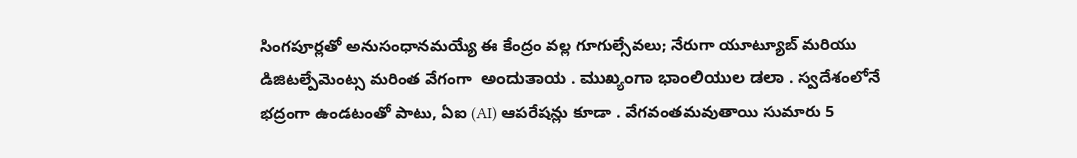సింగపూర్లతో అనుసంధానమయ్యే ఈ కేంద్రం వల్ల గూగుల్సేవలు; నేరుగా యూట్యూబ్ మరియు డిజిటల్పేమెంట్స మరింత వేగంగా  ಅಂದುತಾಯ . ಮುಖ್ಯಂಗಾ ಭಾಂಲಿಯುಲ ಡಲಾ . స్వదేశంలోనే భద్రంగా ఉండటంతో పాటు, ఏఐ (AI) ఆపరేషన్లు కూడా . వేగవంతమవుతాయి సుమారు 5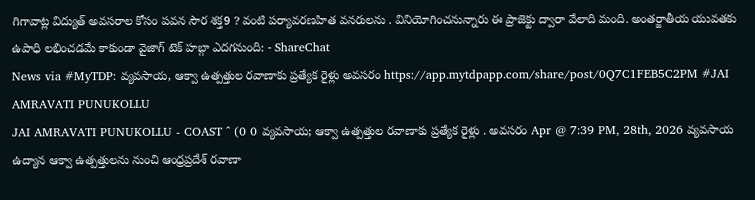గిగావాట్ల విద్యుత్ అవసరాల కోసం పవన సౌర శక్త9 ? వంటి పర్యావరణహిత వనరులను . వినియోగించనున్నారు ఈ ప్రాజెక్టు ద్వారా వేలాది మంది. అంతర్జాతీయ యువతకు ఉపాధి లభించడమే కాకుండా వైజాగ్ టెక్ హబ్గా ఎదగనుంది: - ShareChat
News via #MyTDP: వ్యవసాయ, ఆక్వా ఉత్పత్తుల రవాణాకు ప్రత్యేక రైళ్లు అవసరం https://app.mytdpapp.com/share/post/0Q7C1FEB5C2PM #JAI AMRAVATI PUNUKOLLU
JAI AMRAVATI PUNUKOLLU - COAST ^ (0 0 వ్యవసాయ; ఆక్వా ఉత్పత్తుల రవాణాకు ప్రత్యేక రైళ్లు . అవసరం Apr @ 7:39 PM, 28th, 2026 వ్యవసాయ ఉద్యాన ఆక్వా ఉత్పత్తులను నుంచి ఆంధ్రప్రదేశ్ రవాణా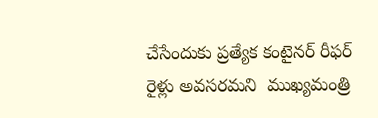చేసేందుకు ప్రత్యేక కంటైనర్ రీఫర్ రైళ్లు అవసరమని  ముఖ్యమంత్రి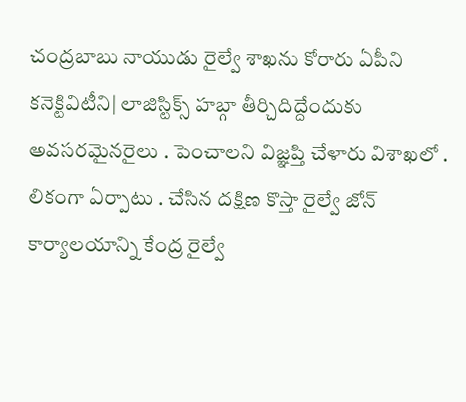చంద్రబాబు నాయుడు రైల్వే శాఖను కోరారు ఏపీని కనెక్టివిటీని| లాజిస్టిక్స్ హబ్గా తీర్చిదిద్దేందుకు అవసరమైనరైలు . పెంచాలని విజ్ఞప్తి చేళారు విశాఖలో . లికంగా ఏర్పాటు . చేసిన దక్షిణ కొస్తా రైల్వే జోన్ కార్యాలయాన్ని కేంద్ర రైల్వే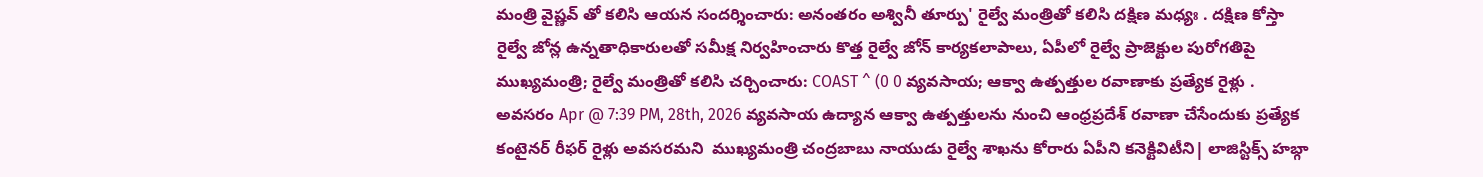మంత్రి వైష్ణవ్ తో కలిసి ఆయన సందర్శించారు: అనంతరం అశ్వినీ తూర్పు' రైల్వే మంత్రితో కలిసి దక్షిణ మధ్యః . దక్షిణ కోస్తా రైల్వే జోన్ల ఉన్నతాధికారులతో సమీక్ష నిర్వహించారు కొత్త రైల్వే జోన్ కార్యకలాపాలు, ఏపీలో రైల్వే ప్రాజెక్టుల పురోగతిపై ముఖ్యమంత్రి; రైల్వే మంత్రితో కలిసి చర్చించారు: COAST ^ (0 0 వ్యవసాయ; ఆక్వా ఉత్పత్తుల రవాణాకు ప్రత్యేక రైళ్లు . అవసరం Apr @ 7:39 PM, 28th, 2026 వ్యవసాయ ఉద్యాన ఆక్వా ఉత్పత్తులను నుంచి ఆంధ్రప్రదేశ్ రవాణా చేసేందుకు ప్రత్యేక కంటైనర్ రీఫర్ రైళ్లు అవసరమని  ముఖ్యమంత్రి చంద్రబాబు నాయుడు రైల్వే శాఖను కోరారు ఏపీని కనెక్టివిటీని| లాజిస్టిక్స్ హబ్గా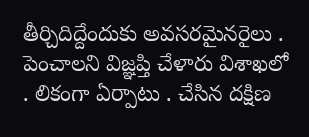తీర్చిదిద్దేందుకు అవసరమైనరైలు . పెంచాలని విజ్ఞప్తి చేళారు విశాఖలో . లికంగా ఏర్పాటు . చేసిన దక్షిణ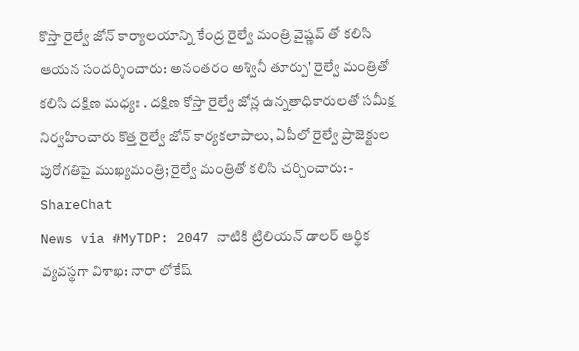కొస్తా రైల్వే జోన్ కార్యాలయాన్ని కేంద్ర రైల్వే మంత్రి వైష్ణవ్ తో కలిసి ఆయన సందర్శించారు: అనంతరం అశ్వినీ తూర్పు' రైల్వే మంత్రితో కలిసి దక్షిణ మధ్యః . దక్షిణ కోస్తా రైల్వే జోన్ల ఉన్నతాధికారులతో సమీక్ష నిర్వహించారు కొత్త రైల్వే జోన్ కార్యకలాపాలు, ఏపీలో రైల్వే ప్రాజెక్టుల పురోగతిపై ముఖ్యమంత్రి; రైల్వే మంత్రితో కలిసి చర్చించారు: - ShareChat
News via #MyTDP: 2047 నాటికి ట్రిలియన్ డాలర్ ఆర్థిక వ్యవస్థగా విశాఖ: నారా లోకేష్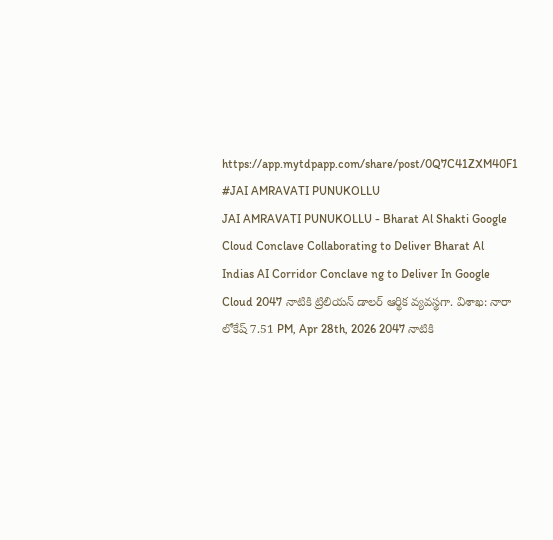https://app.mytdpapp.com/share/post/0Q7C41ZXM40F1 #JAI AMRAVATI PUNUKOLLU
JAI AMRAVATI PUNUKOLLU - Bharat Al Shakti Google Cloud Conclave Collaborating to Deliver Bharat Al Indias AI Corridor Conclave ng to Deliver In Google Cloud 2047 నాటికి ట్రిలియన్ డాలర్ ఆర్థిక వ్యవస్థగా. విశాఖ: నారా లోకేష్ 7.51 PM, Apr 28th, 2026 2047 నాటికి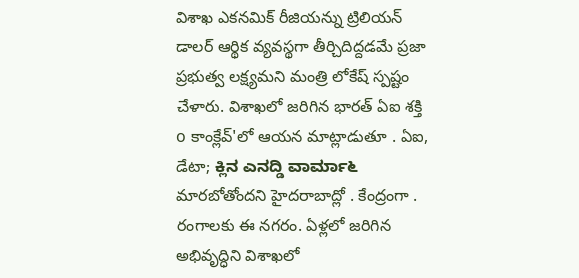విశాఖ ఎకనమిక్ రీజియన్ను ట్రిలియన్ డాలర్ ఆర్థిక వ్యవస్థగా తీర్చిదిద్దడమే ప్రజా ప్రభుత్వ లక్ష్యమని మంత్రి లోకేష్ స్పష్టం చేళారు. విశాఖలో జరిగిన భారత్ ఏఐ శక్తి o కాంక్లేవ్'లో ఆయన మాట్లాడుతూ . ఏఐ, డేటా; ಕ್ಲಿನ ಎನದ್ಡಿ ವಾರ್ಮಾ೬ మారబోతోందని హైదరాబాద్లో . కేంద్రంగా . రంగాలకు ఈ నగరం. ఏళ్లలో జరిగిన అభివృద్ధిని విశాఖలో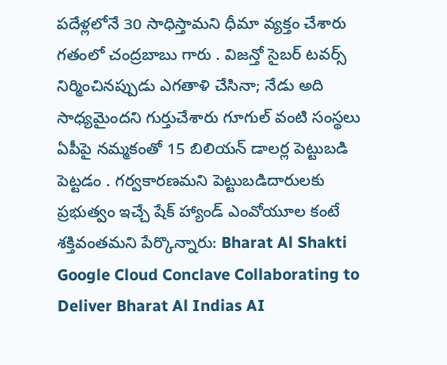పదేళ్లలోనే 30 సాధిస్తామని ధీమా వ్యక్తం చేశారు గతంలో చంద్రబాబు గారు . విజన్తో సైబర్ టవర్స్ నిర్మించినప్పుడు ఎగతాళి చేసినా; నేడు అది సాధ్యమైందని గుర్తుచేశారు గూగుల్ వంటి సంస్థలు ఏపీపై నమ్మకంతో 15 బిలియన్ డాలర్ల పెట్టుబడి పెట్టడం . గర్వకారణమని పెట్టుబడిదారులకు ప్రభుత్వం ఇచ్చే షేక్ హ్యాండ్ ఎంవోయూల కంటే శక్తివంతమని పేర్కొన్నారు: Bharat Al Shakti Google Cloud Conclave Collaborating to Deliver Bharat Al Indias AI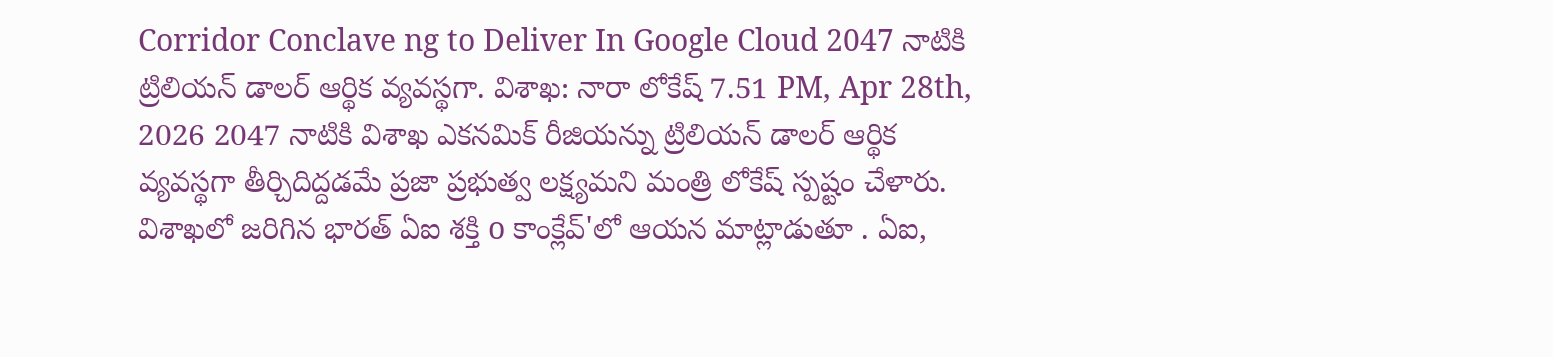Corridor Conclave ng to Deliver In Google Cloud 2047 నాటికి ట్రిలియన్ డాలర్ ఆర్థిక వ్యవస్థగా. విశాఖ: నారా లోకేష్ 7.51 PM, Apr 28th, 2026 2047 నాటికి విశాఖ ఎకనమిక్ రీజియన్ను ట్రిలియన్ డాలర్ ఆర్థిక వ్యవస్థగా తీర్చిదిద్దడమే ప్రజా ప్రభుత్వ లక్ష్యమని మంత్రి లోకేష్ స్పష్టం చేళారు. విశాఖలో జరిగిన భారత్ ఏఐ శక్తి o కాంక్లేవ్'లో ఆయన మాట్లాడుతూ . ఏఐ,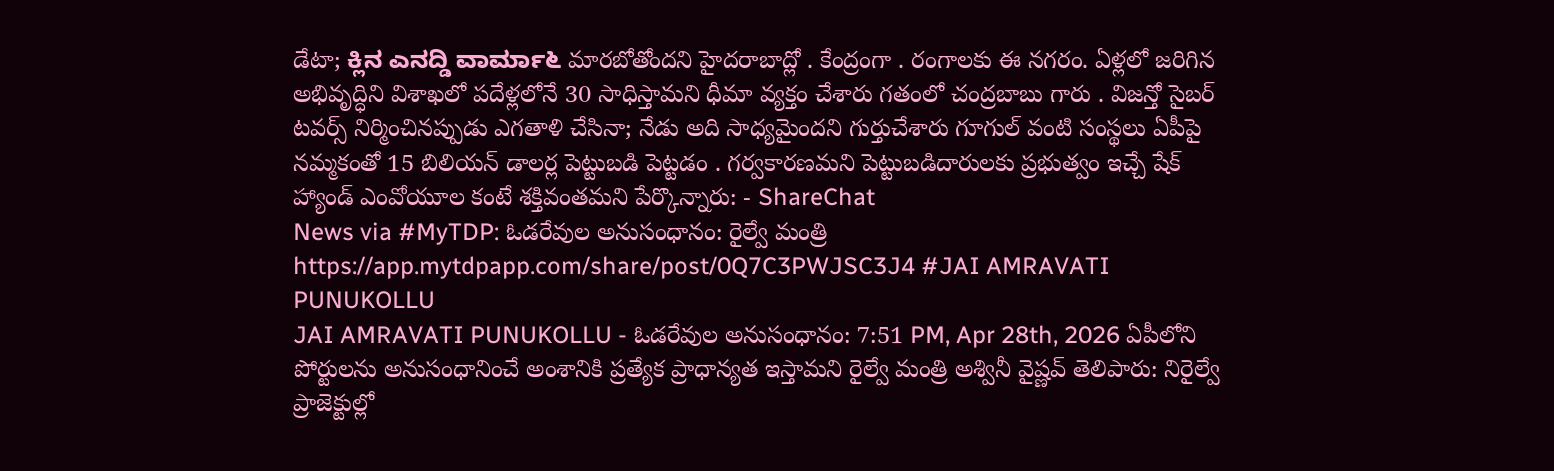డేటా; ಕ್ಲಿನ ಎನದ್ಡಿ ವಾರ್ಮಾ೬ మారబోతోందని హైదరాబాద్లో . కేంద్రంగా . రంగాలకు ఈ నగరం. ఏళ్లలో జరిగిన అభివృద్ధిని విశాఖలో పదేళ్లలోనే 30 సాధిస్తామని ధీమా వ్యక్తం చేశారు గతంలో చంద్రబాబు గారు . విజన్తో సైబర్ టవర్స్ నిర్మించినప్పుడు ఎగతాళి చేసినా; నేడు అది సాధ్యమైందని గుర్తుచేశారు గూగుల్ వంటి సంస్థలు ఏపీపై నమ్మకంతో 15 బిలియన్ డాలర్ల పెట్టుబడి పెట్టడం . గర్వకారణమని పెట్టుబడిదారులకు ప్రభుత్వం ఇచ్చే షేక్ హ్యాండ్ ఎంవోయూల కంటే శక్తివంతమని పేర్కొన్నారు: - ShareChat
News via #MyTDP: ఓడరేవుల అనుసంధానం: రైల్వే మంత్రి https://app.mytdpapp.com/share/post/0Q7C3PWJSC3J4 #JAI AMRAVATI PUNUKOLLU
JAI AMRAVATI PUNUKOLLU - ఓడరేవుల అనుసంధానం: 7:51 PM, Apr 28th, 2026 ఏపీలోని పోర్టులను అనుసంధానించే అంశానికి ప్రత్యేక ప్రాధాన్యత ఇస్తామని రైల్వే మంత్రి అశ్వినీ వైష్ణవ్ తెలిపారు: నిరైల్వే ప్రాజెక్టుల్లో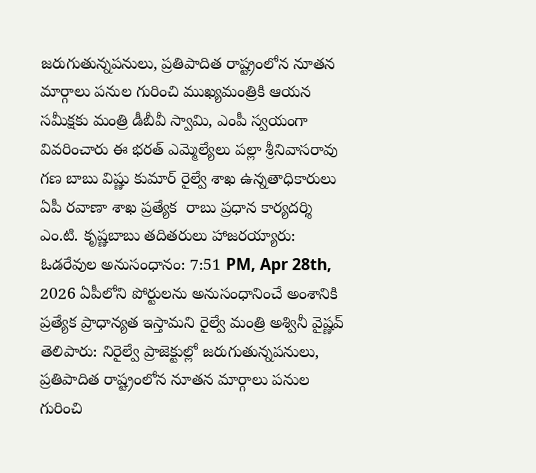జరుగుతున్నపనులు, ప్రతిపాదిత రాష్ట్రంలోన నూతన మార్గాలు పనుల గురించి ముఖ్యమంత్రికి ఆయన  సమీక్షకు మంత్రి డీబీవీ స్వామి, ఎంపీ స్వయంగా వివరించారు ఈ భరత్ ఎమ్మెల్యేలు పల్లా శ్రీనివాసరావు గణ బాబు విష్ణు కుమార్ రైల్వే శాఖ ఉన్నతాధికారులు ఏపీ రవాణా శాఖ ప్రత్యేక  రాబు ప్రధాన కార్యదర్శి ఎం.టి. కృష్ణబాబు తదితరులు హాజరయ్యారు: ఓడరేవుల అనుసంధానం: 7:51 PM, Apr 28th, 2026 ఏపీలోని పోర్టులను అనుసంధానించే అంశానికి ప్రత్యేక ప్రాధాన్యత ఇస్తామని రైల్వే మంత్రి అశ్వినీ వైష్ణవ్ తెలిపారు: నిరైల్వే ప్రాజెక్టుల్లో జరుగుతున్నపనులు, ప్రతిపాదిత రాష్ట్రంలోన నూతన మార్గాలు పనుల గురించి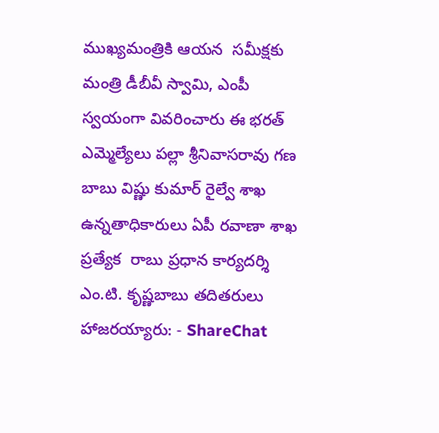ముఖ్యమంత్రికి ఆయన  సమీక్షకు మంత్రి డీబీవీ స్వామి, ఎంపీ స్వయంగా వివరించారు ఈ భరత్ ఎమ్మెల్యేలు పల్లా శ్రీనివాసరావు గణ బాబు విష్ణు కుమార్ రైల్వే శాఖ ఉన్నతాధికారులు ఏపీ రవాణా శాఖ ప్రత్యేక  రాబు ప్రధాన కార్యదర్శి ఎం.టి. కృష్ణబాబు తదితరులు హాజరయ్యారు: - ShareChat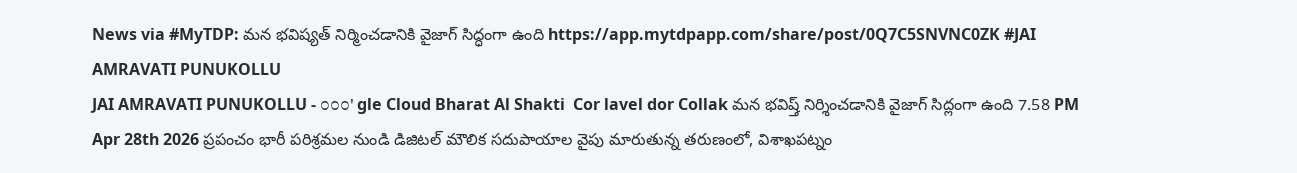News via #MyTDP: మన భవిష్యత్ నిర్మించడానికి వైజాగ్ సిద్ధంగా ఉంది https://app.mytdpapp.com/share/post/0Q7C5SNVNC0ZK #JAI AMRAVATI PUNUKOLLU
JAI AMRAVATI PUNUKOLLU - ೦೦೦' gle Cloud Bharat Al Shakti  Cor lavel dor Collak మన భవిష్త్ నిర్శించడానికి వైజాగ్ సిద్లంగా ఉంది 7.58 PM Apr 28th 2026 ప్రపంచం భారీ పరిశ్రమల నుండి డిజిటల్ మౌలిక సదుపాయాల వైపు మారుతున్న తరుణంలో, విశాఖపట్నం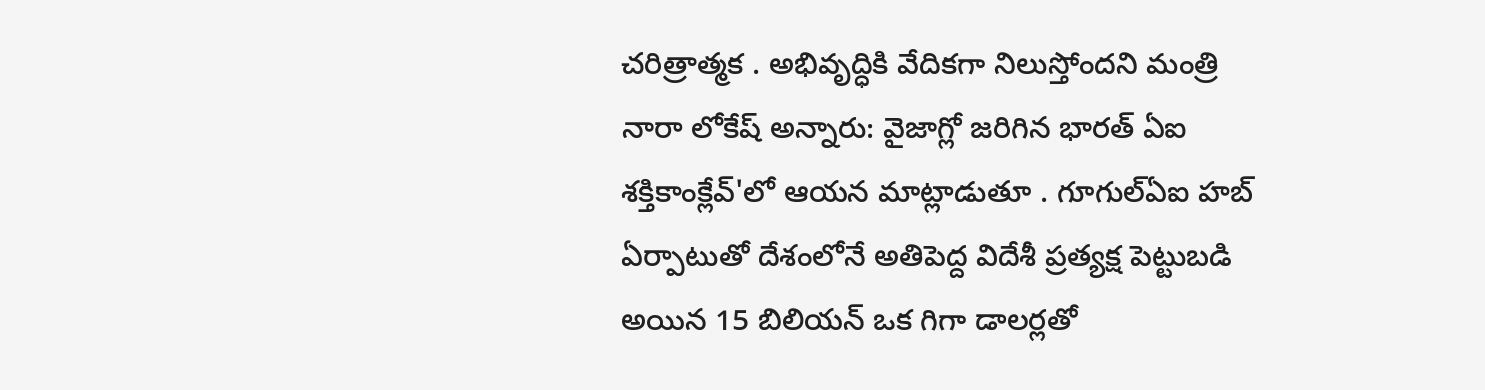చరిత్రాత్మక . అభివృద్ధికి వేదికగా నిలుస్తోందని మంత్రి నారా లోకేష్ అన్నారు: వైజాగ్లో జరిగిన భారత్ ఏఐ శక్తికాంక్లేవ్'లో ఆయన మాట్లాడుతూ . గూగుల్ఏఐ హబ్ ఏర్పాటుతో దేశంలోనే అతిపెద్ద విదేశీ ప్రత్యక్ష పెట్టుబడి అయిన 15 బిలియన్ ఒక గిగా డాలర్లతో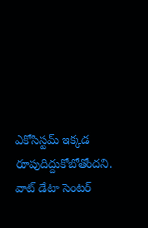ఎకోసిస్టమ్ ఇక్కడ రూపుదిద్దుకోబోతోందని. వాట్ డేటా సెంటర్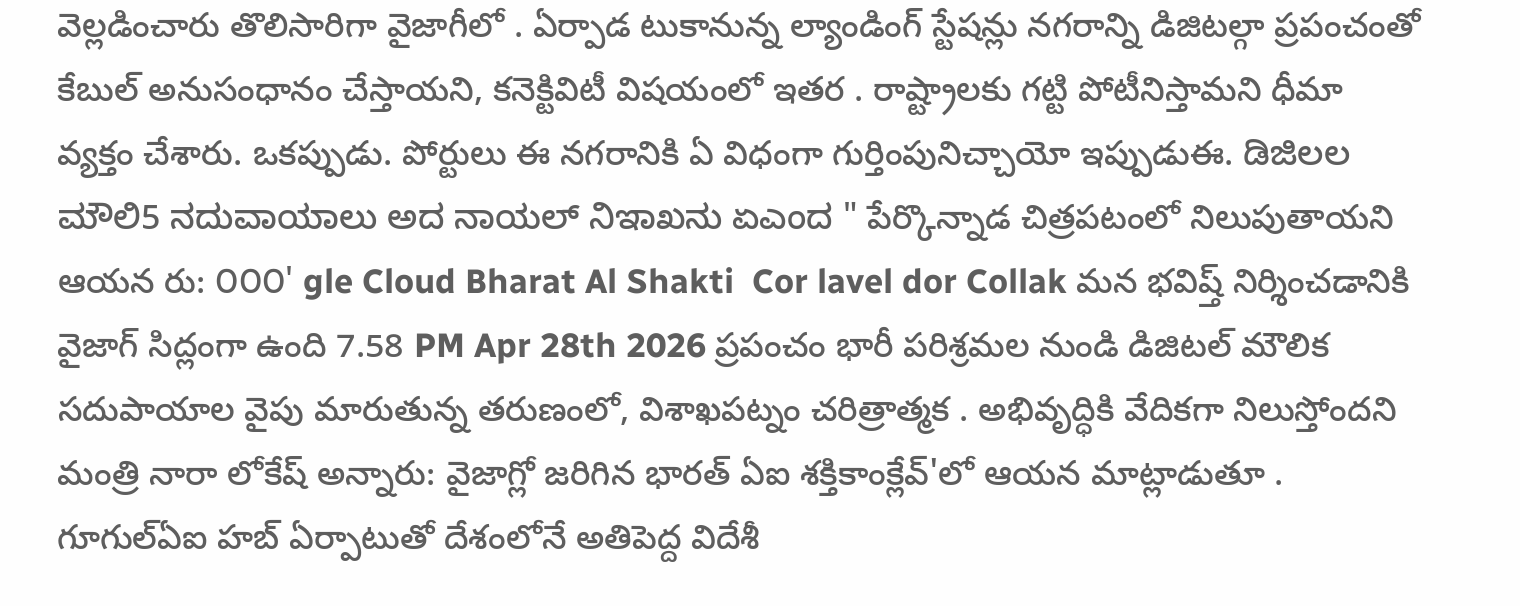వెల్లడించారు తొలిసారిగా వైజాగీలో . ఏర్పాడ టుకానున్న ల్యాండింగ్ స్టేషన్లు నగరాన్ని డిజిటల్గా ప్రపంచంతో  కేబుల్ అనుసంధానం చేస్తాయని, కనెక్టివిటీ విషయంలో ఇతర . రాష్ట్రాలకు గట్టి పోటీనిస్తామని ధీమా వ్యక్తం చేశారు. ఒకప్పుడు. పోర్టులు ఈ నగరానికి ఏ విధంగా గుర్తింపునిచ్చాయో ఇప్పుడుఈ. ಡಿಜಿಲಲ ಮೌಲಿ5 ನದುವಾಯಾಲು ಅದ ನಾಯಲ್ ನಿಇಾಖನು ಏಎಂದ " పేర్కొన్నాడ చిత్రపటంలో నిలుపుతాయని ఆయన రు: ೦೦೦' gle Cloud Bharat Al Shakti  Cor lavel dor Collak మన భవిష్త్ నిర్శించడానికి వైజాగ్ సిద్లంగా ఉంది 7.58 PM Apr 28th 2026 ప్రపంచం భారీ పరిశ్రమల నుండి డిజిటల్ మౌలిక సదుపాయాల వైపు మారుతున్న తరుణంలో, విశాఖపట్నం చరిత్రాత్మక . అభివృద్ధికి వేదికగా నిలుస్తోందని మంత్రి నారా లోకేష్ అన్నారు: వైజాగ్లో జరిగిన భారత్ ఏఐ శక్తికాంక్లేవ్'లో ఆయన మాట్లాడుతూ . గూగుల్ఏఐ హబ్ ఏర్పాటుతో దేశంలోనే అతిపెద్ద విదేశీ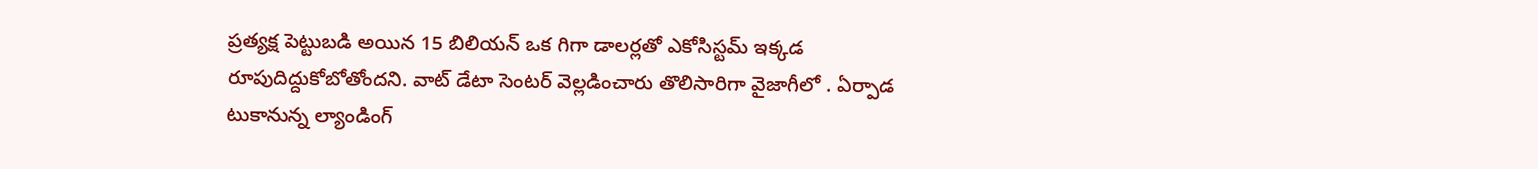ప్రత్యక్ష పెట్టుబడి అయిన 15 బిలియన్ ఒక గిగా డాలర్లతో ఎకోసిస్టమ్ ఇక్కడ రూపుదిద్దుకోబోతోందని. వాట్ డేటా సెంటర్ వెల్లడించారు తొలిసారిగా వైజాగీలో . ఏర్పాడ టుకానున్న ల్యాండింగ్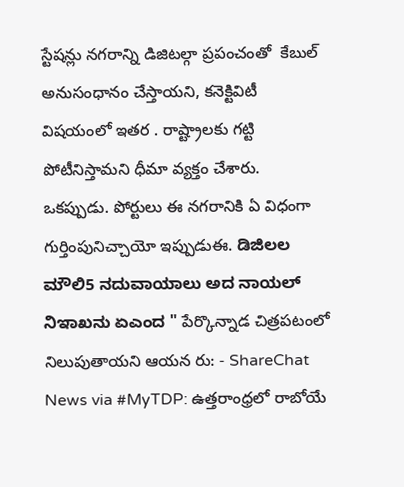స్టేషన్లు నగరాన్ని డిజిటల్గా ప్రపంచంతో  కేబుల్ అనుసంధానం చేస్తాయని, కనెక్టివిటీ విషయంలో ఇతర . రాష్ట్రాలకు గట్టి పోటీనిస్తామని ధీమా వ్యక్తం చేశారు. ఒకప్పుడు. పోర్టులు ఈ నగరానికి ఏ విధంగా గుర్తింపునిచ్చాయో ఇప్పుడుఈ. ಡಿಜಿಲಲ ಮೌಲಿ5 ನದುವಾಯಾಲು ಅದ ನಾಯಲ್ ನಿಇಾಖನು ಏಎಂದ " పేర్కొన్నాడ చిత్రపటంలో నిలుపుతాయని ఆయన రు: - ShareChat
News via #MyTDP: ఉత్తరాంధ్రలో రాబోయే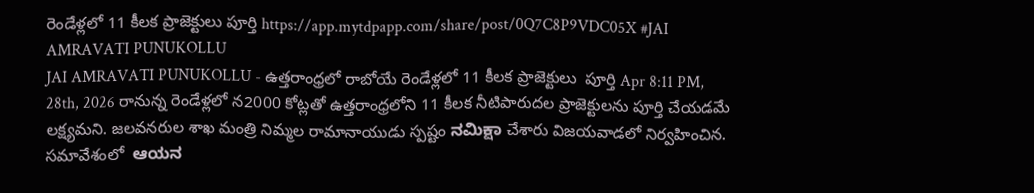రెండేళ్లలో 11 కీలక ప్రాజెక్టులు పూర్తి https://app.mytdpapp.com/share/post/0Q7C8P9VDC05X #JAI AMRAVATI PUNUKOLLU
JAI AMRAVATI PUNUKOLLU - ఉత్తరాంధ్రలో రాబోయే రెండేళ్లలో 11 కీలక ప్రాజెక్టులు  పూర్తి Apr 8:11 PM, 28th, 2026 రానున్న రెండేళ్లలో న2000 కోట్లతో ఉత్తరాంధ్రలోని 11 కీలక నీటిపారుదల ప్రాజెక్టులను పూర్తి చేయడమే లక్ష్యమని. జలవనరుల శాఖ మంత్రి నిమ్మల రామానాయుడు స్పష్టం ನಮಿಕ್ಷಾ చేశారు విజయవాడలో నిర్వహించిన. సమావేశంలో  ಆಯನ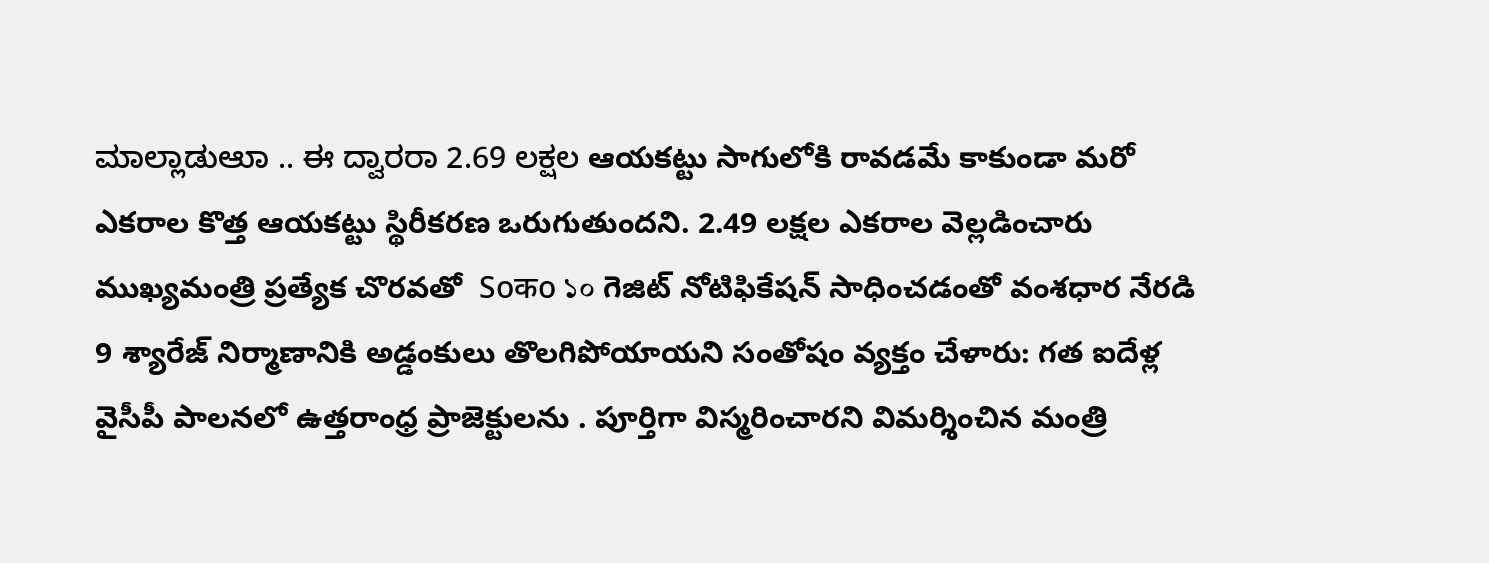ಮಾಲ್ಲಾಡುಆುಾ .. ಈ ದ್ವಾರರಾ 2.69 ಲಕ್ಷಲ ఆయకట్టు సాగులోకి రావడమే కాకుండా మరో ఎకరాల కొత్త ఆయకట్టు స్థిరీకరణ ఒరుగుతుందని. 2.49 లక్షల ఎకరాల వెల్లడించారు ముఖ్యమంత్రి ప్రత్యేక చొరవతో  Soकo ১০ గెజిట్ నోటిఫికేషన్ సాధించడంతో వంశధార నేరడి 9 శ్యారేజ్ నిర్మాణానికి అడ్డంకులు తొలగిపోయాయని సంతోషం వ్యక్తం చేళారు: గత ఐదేళ్ల వైసీపీ పాలనలో ఉత్తరాంధ్ర ప్రాజెక్టులను . పూర్తిగా విస్మరించారని విమర్శించిన మంత్రి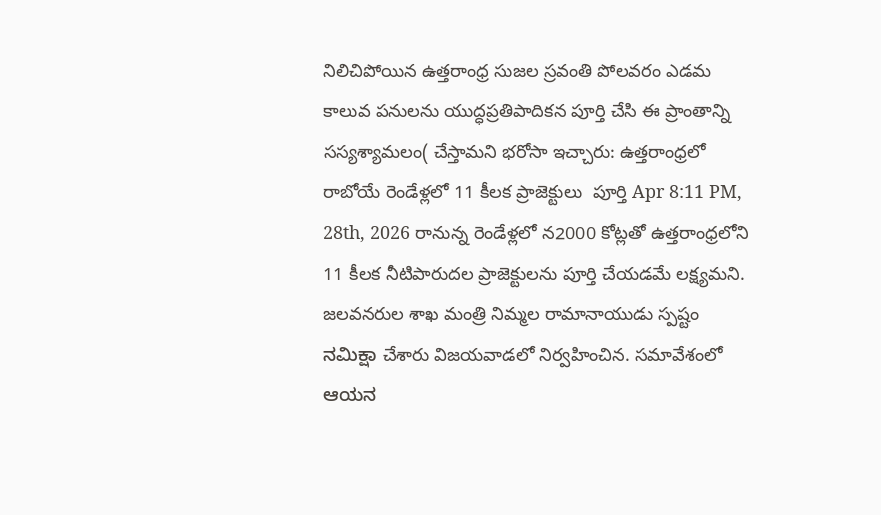నిలిచిపోయిన ఉత్తరాంధ్ర సుజల స్రవంతి పోలవరం ఎడమ కాలువ పనులను యుద్ధప్రతిపాదికన పూర్తి చేసి ఈ ప్రాంతాన్ని సస్యశ్యామలం( చేస్తామని భరోసా ఇచ్చారు: ఉత్తరాంధ్రలో రాబోయే రెండేళ్లలో 11 కీలక ప్రాజెక్టులు  పూర్తి Apr 8:11 PM, 28th, 2026 రానున్న రెండేళ్లలో న2000 కోట్లతో ఉత్తరాంధ్రలోని 11 కీలక నీటిపారుదల ప్రాజెక్టులను పూర్తి చేయడమే లక్ష్యమని. జలవనరుల శాఖ మంత్రి నిమ్మల రామానాయుడు స్పష్టం ನಮಿಕ್ಷಾ చేశారు విజయవాడలో నిర్వహించిన. సమావేశంలో  ಆಯನ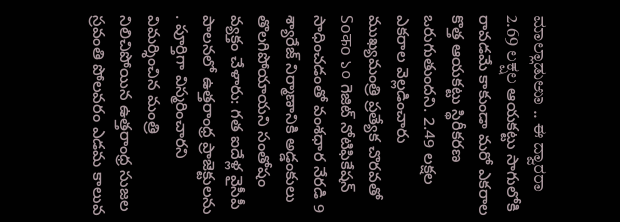ಮಾಲ್ಲಾಡುಆುಾ .. ಈ ದ್ವಾರರಾ 2.69 ಲಕ್ಷಲ ఆయకట్టు సాగులోకి రావడమే కాకుండా మరో ఎకరాల కొత్త ఆయకట్టు స్థిరీకరణ ఒరుగుతుందని. 2.49 లక్షల ఎకరాల వెల్లడించారు ముఖ్యమంత్రి ప్రత్యేక చొరవతో  Soकo ১০ గెజిట్ నోటిఫికేషన్ సాధించడంతో వంశధార నేరడి 9 శ్యారేజ్ నిర్మాణానికి అడ్డంకులు తొలగిపోయాయని సంతోషం వ్యక్తం చేళారు: గత ఐదేళ్ల వైసీపీ పాలనలో ఉత్తరాంధ్ర ప్రాజెక్టులను . పూర్తిగా విస్మరించారని విమర్శించిన మంత్రి నిలిచిపోయిన ఉత్తరాంధ్ర సుజల స్రవంతి పోలవరం ఎడమ కాలువ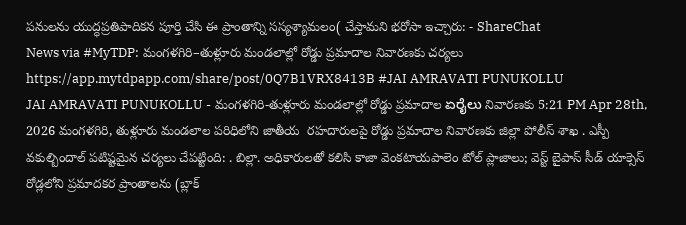పనులను యుద్ధప్రతిపాదికన పూర్తి చేసి ఈ ప్రాంతాన్ని సస్యశ్యామలం( చేస్తామని భరోసా ఇచ్చారు: - ShareChat
News via #MyTDP: మంగళగిరి–తుళ్లూరు మండలాల్లో రోడ్డు ప్రమాదాల నివారణకు చర్యలు https://app.mytdpapp.com/share/post/0Q7B1VRX8413B #JAI AMRAVATI PUNUKOLLU
JAI AMRAVATI PUNUKOLLU - మంగళగిరి-తుళ్లూరు మండలాల్లో రోడ్డు ప్రమాదాల ಏರೈಲು నివారణకు 5:21 PM Apr 28th, 2026 మంగళగిరి, తుళ్లూరు మండలాల పరిధిలోని జాతీయ  రహదారులపై రోడ్డు ప్రమాదాల నివారణకు జిల్లా పోలీస్ శాఖ . ఎస్పీ వకుల్బిందాల్ పటిష్టమైన చర్యలు చేపట్టింది: . బిల్లా. అధికారులతో కలిసి కాజా వెంకటాయపాలెం టోల్ ప్లాజాలు; వెస్ట్ బైపాస్ సీడ్ యాక్సెస్ రోడ్లలోని ప్రమాదకర ప్రాంతాలను (బ్లాక్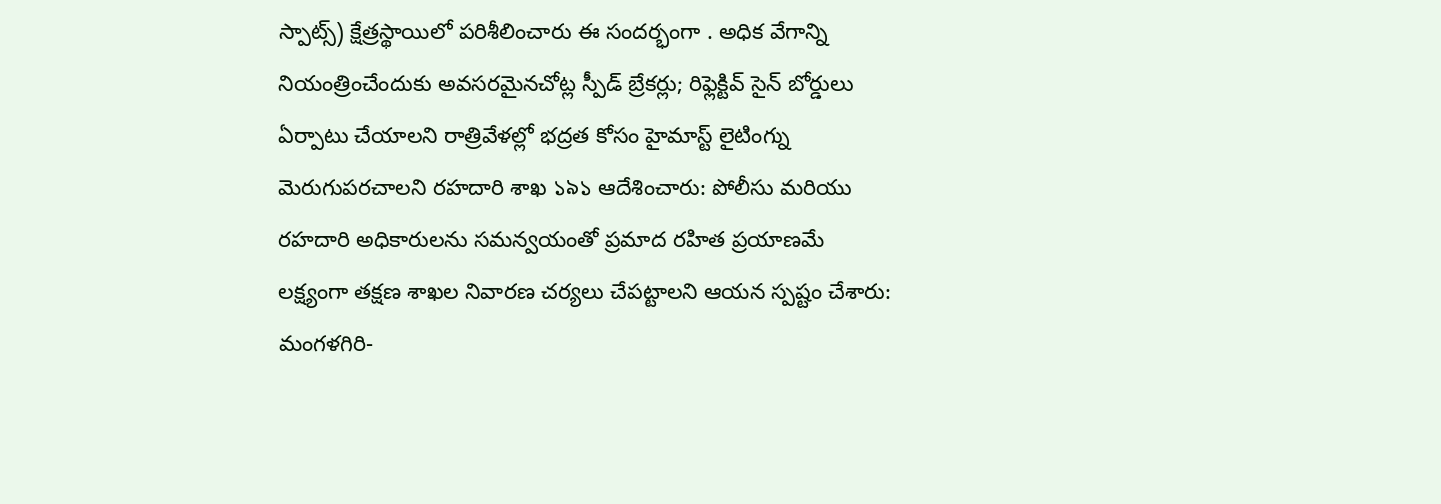స్పాట్స్) క్షేత్రస్థాయిలో పరిశీలించారు ఈ సందర్భంగా . అధిక వేగాన్ని నియంత్రించేందుకు అవసరమైనచోట్ల స్పీడ్ బ్రేకర్లు; రిఫ్లెక్టివ్ సైన్ బోర్డులు ఏర్పాటు చేయాలని రాత్రివేళల్లో భద్రత కోసం హైమాస్ట్ లైటింగ్ను మెరుగుపరచాలని రహదారి శాఖ ১৯১ ఆదేశించారు: పోలీసు మరియు రహదారి అధికారులను సమన్వయంతో ప్రమాద రహిత ప్రయాణమే లక్ష్యంగా తక్షణ శాఖల నివారణ చర్యలు చేపట్టాలని ఆయన స్పష్టం చేశారు: మంగళగిరి-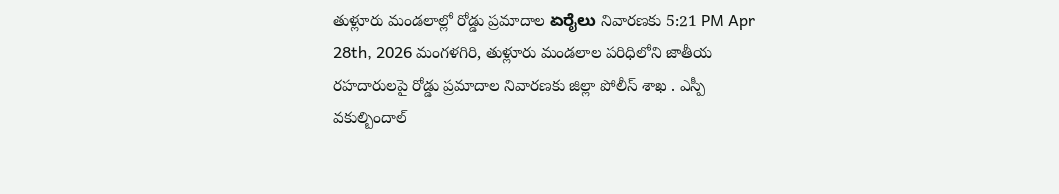తుళ్లూరు మండలాల్లో రోడ్డు ప్రమాదాల ಏರೈಲು నివారణకు 5:21 PM Apr 28th, 2026 మంగళగిరి, తుళ్లూరు మండలాల పరిధిలోని జాతీయ  రహదారులపై రోడ్డు ప్రమాదాల నివారణకు జిల్లా పోలీస్ శాఖ . ఎస్పీ వకుల్బిందాల్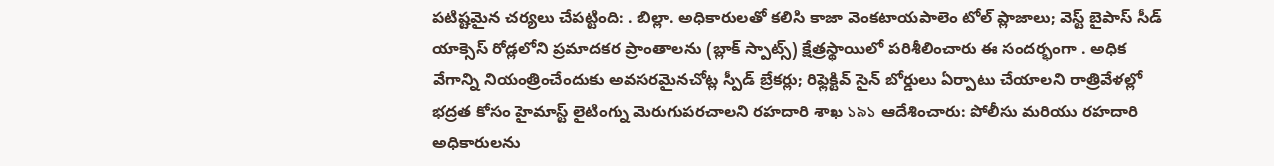పటిష్టమైన చర్యలు చేపట్టింది: . బిల్లా. అధికారులతో కలిసి కాజా వెంకటాయపాలెం టోల్ ప్లాజాలు; వెస్ట్ బైపాస్ సీడ్ యాక్సెస్ రోడ్లలోని ప్రమాదకర ప్రాంతాలను (బ్లాక్ స్పాట్స్) క్షేత్రస్థాయిలో పరిశీలించారు ఈ సందర్భంగా . అధిక వేగాన్ని నియంత్రించేందుకు అవసరమైనచోట్ల స్పీడ్ బ్రేకర్లు; రిఫ్లెక్టివ్ సైన్ బోర్డులు ఏర్పాటు చేయాలని రాత్రివేళల్లో భద్రత కోసం హైమాస్ట్ లైటింగ్ను మెరుగుపరచాలని రహదారి శాఖ ১৯১ ఆదేశించారు: పోలీసు మరియు రహదారి అధికారులను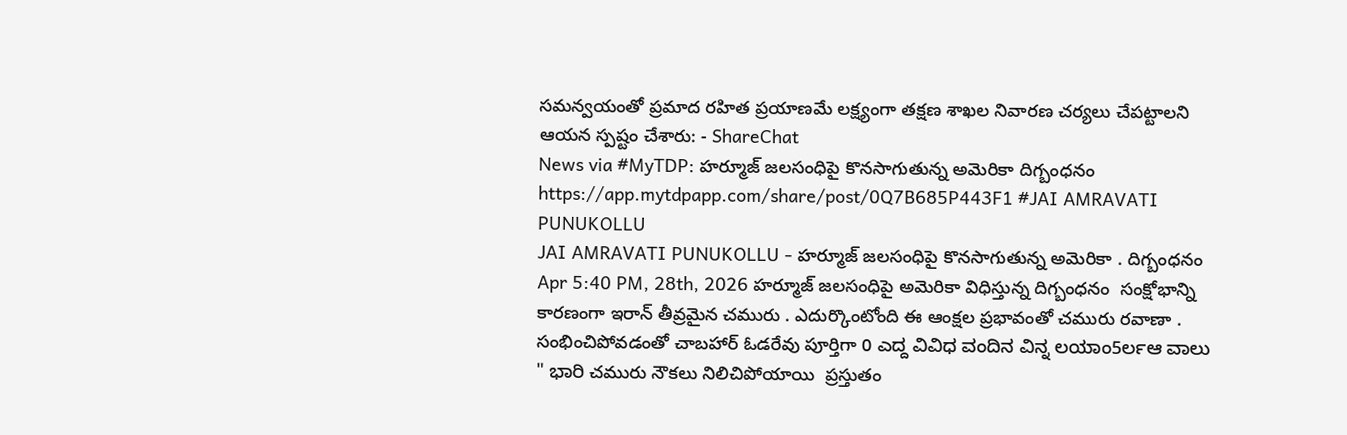సమన్వయంతో ప్రమాద రహిత ప్రయాణమే లక్ష్యంగా తక్షణ శాఖల నివారణ చర్యలు చేపట్టాలని ఆయన స్పష్టం చేశారు: - ShareChat
News via #MyTDP: హర్మూజ్ జలసంధిపై కొనసాగుతున్న అమెరికా దిగ్బంధనం https://app.mytdpapp.com/share/post/0Q7B685P443F1 #JAI AMRAVATI PUNUKOLLU
JAI AMRAVATI PUNUKOLLU - హర్మూజ్ జలసంధిపై కొనసాగుతున్న అమెరికా . దిగ్బంధనం Apr 5:40 PM, 28th, 2026 హర్మూజ్ జలసంధిపై అమెరికా విధిస్తున్న దిగ్బంధనం  సంక్షోభాన్ని కారణంగా ఇరాన్ తీవ్రమైన చమురు . ఎదుర్కొంటోంది ఈ ఆంక్షల ప్రభావంతో చమురు రవాణా . సంభించిపోవడంతో చాబహార్ ఓడరేవు పూర్తిగా 0 ಎದ್ದ ವಿವಿಧ ವಂದಿನ ವಿನ್ನ ಲಯಾಂ5ರ್ಲಆ ವಾಲು " ಭಾರಿ చమురు నౌకలు నిలిచిపోయాయి  ప్రస్తుతం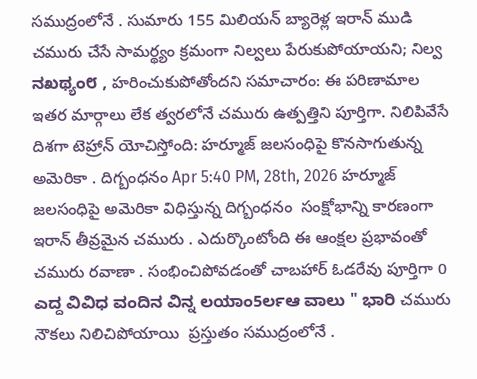సముద్రంలోనే . సుమారు 155 మిలియన్ బ్యారెళ్ల ఇరాన్ ముడి చమురు చేసే సామర్థ్యం క్రమంగా నిల్వలు పేరుకుపోయాయని; నిల్వ ನಖಥ್ಯಂ೮ , హరించుకుపోతోందని సమాచారం: ఈ పరిణామాల ఇతర మార్గాలు లేక త్వరలోనే చమురు ఉత్పత్తిని పూర్తిగా. నిలిపివేసే దిశగా టెహ్రాన్ యోచిస్తోంది: హర్మూజ్ జలసంధిపై కొనసాగుతున్న అమెరికా . దిగ్బంధనం Apr 5:40 PM, 28th, 2026 హర్మూజ్ జలసంధిపై అమెరికా విధిస్తున్న దిగ్బంధనం  సంక్షోభాన్ని కారణంగా ఇరాన్ తీవ్రమైన చమురు . ఎదుర్కొంటోంది ఈ ఆంక్షల ప్రభావంతో చమురు రవాణా . సంభించిపోవడంతో చాబహార్ ఓడరేవు పూర్తిగా 0 ಎದ್ದ ವಿವಿಧ ವಂದಿನ ವಿನ್ನ ಲಯಾಂ5ರ್ಲಆ ವಾಲು " ಭಾರಿ చమురు నౌకలు నిలిచిపోయాయి  ప్రస్తుతం సముద్రంలోనే .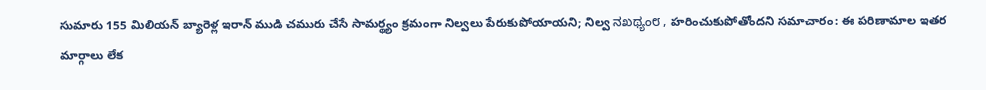సుమారు 155 మిలియన్ బ్యారెళ్ల ఇరాన్ ముడి చమురు చేసే సామర్థ్యం క్రమంగా నిల్వలు పేరుకుపోయాయని; నిల్వ ನಖಥ್ಯಂ೮ , హరించుకుపోతోందని సమాచారం: ఈ పరిణామాల ఇతర మార్గాలు లేక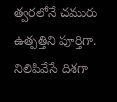త్వరలోనే చమురు ఉత్పత్తిని పూర్తిగా. నిలిపివేసే దిశగా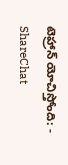టెహ్రాన్ యోచిస్తోంది: - ShareChat